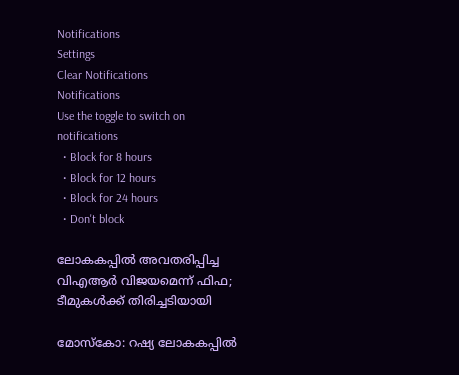Notifications
Settings
Clear Notifications
Notifications
Use the toggle to switch on notifications
  • Block for 8 hours
  • Block for 12 hours
  • Block for 24 hours
  • Don't block

ലോകകപ്പില്‍ അവതരിപ്പിച്ച വിഎആര്‍ വിജയമെന്ന് ഫിഫ; ടീമുകള്‍ക്ക് തിരിച്ചടിയായി

മോസ്‌കോ: റഷ്യ ലോകകപ്പില്‍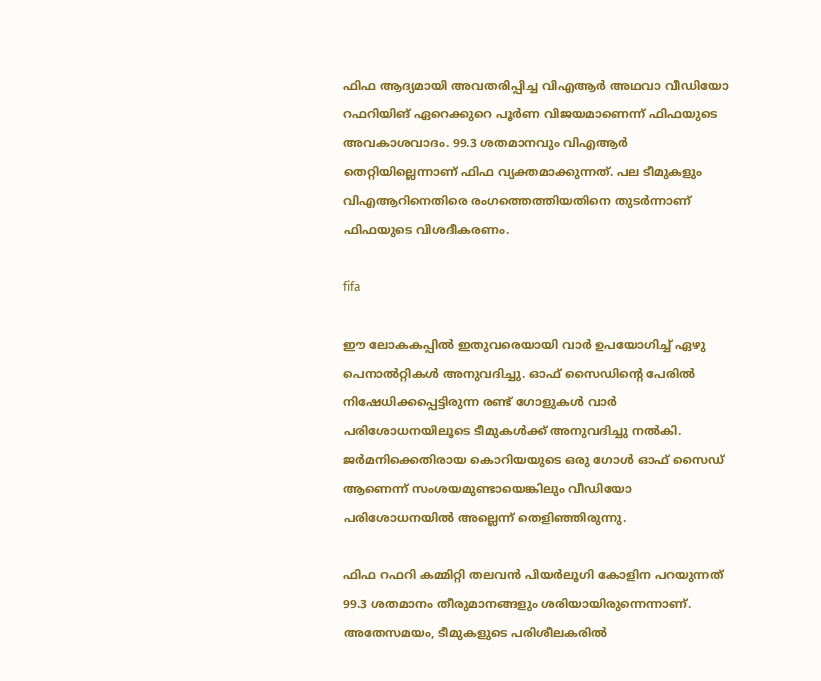ഫിഫ ആദ്യമായി അവതരിപ്പിച്ച വിഎആര്‍ അഥവാ വീഡിയോ റഫറിയിങ് ഏറെക്കുറെ പൂര്‍ണ വിജയമാണെന്ന് ഫിഫയുടെ അവകാശവാദം. 99.3 ശതമാനവും വിഎആര്‍ തെറ്റിയില്ലെന്നാണ് ഫിഫ വ്യക്തമാക്കുന്നത്. പല ടീമുകളും വിഎആറിനെതിരെ രംഗത്തെത്തിയതിനെ തുടര്‍ന്നാണ് ഫിഫയുടെ വിശദീകരണം.

fifa

ഈ ലോകകപ്പില്‍ ഇതുവരെയായി വാര്‍ ഉപയോഗിച്ച് ഏഴു പെനാല്‍റ്റികള്‍ അനുവദിച്ചു. ഓഫ് സൈഡിന്റെ പേരില്‍ നിഷേധിക്കപ്പെട്ടിരുന്ന രണ്ട് ഗോളുകള്‍ വാര്‍ പരിശോധനയിലൂടെ ടീമുകള്‍ക്ക് അനുവദിച്ചു നല്‍കി. ജര്‍മനിക്കെതിരായ കൊറിയയുടെ ഒരു ഗോള്‍ ഓഫ് സൈഡ് ആണെന്ന് സംശയമുണ്ടായെങ്കിലും വീഡിയോ പരിശോധനയില്‍ അല്ലെന്ന് തെളിഞ്ഞിരുന്നു.

ഫിഫ റഫറി കമ്മിറ്റി തലവന്‍ പിയര്‍ലൂഗി കോളിന പറയുന്നത് 99.3 ശതമാനം തീരുമാനങ്ങളും ശരിയായിരുന്നെന്നാണ്. അതേസമയം, ടീമുകളുടെ പരിശീലകരില്‍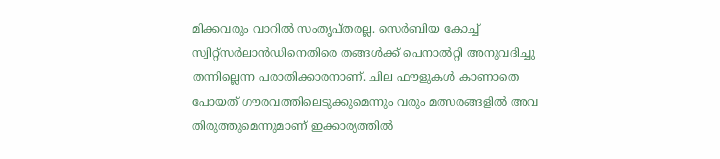മിക്കവരും വാറില്‍ സംതൃപ്തരല്ല. സെര്‍ബിയ കോച്ച് സ്വിറ്റ്‌സര്‍ലാന്‍ഡിനെതിരെ തങ്ങള്‍ക്ക് പെനാല്‍റ്റി അനുവദിച്ചു തന്നില്ലെന്ന പരാതിക്കാരനാണ്. ചില ഫൗളുകള്‍ കാണാതെ പോയത് ഗൗരവത്തിലെടുക്കുമെന്നും വരും മത്സരങ്ങളില്‍ അവ തിരുത്തുമെന്നുമാണ് ഇക്കാര്യത്തില്‍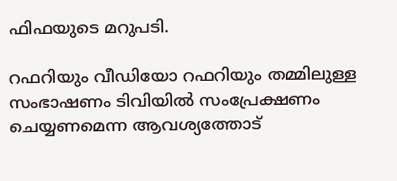ഫിഫയുടെ മറുപടി.

റഫറിയും വീഡിയോ റഫറിയും തമ്മിലുള്ള സംഭാഷണം ടിവിയില്‍ സംപ്രേക്ഷണം ചെയ്യണമെന്ന ആവശ്യത്തോട്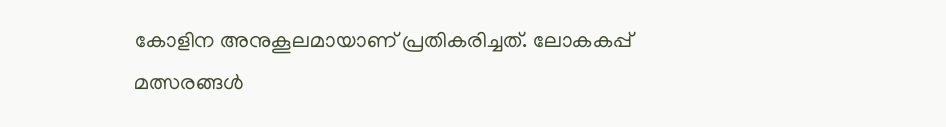കോളിന അനുകൂലമായാണ് പ്രതികരിച്ചത്. ലോകകപ്പ് മത്സരങ്ങള്‍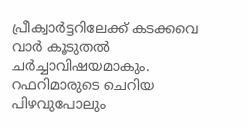പ്രീക്വാര്‍ട്ടറിലേക്ക് കടക്കവെ വാര്‍ കൂടുതല്‍ ചര്‍ച്ചാവിഷയമാകും. റഫറിമാരുടെ ചെറിയ പിഴവുപോലും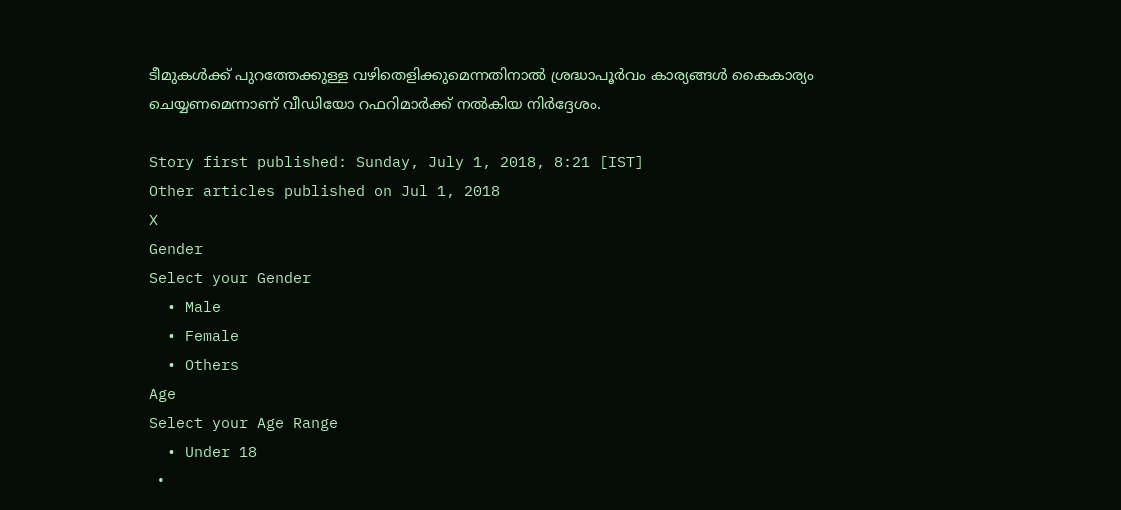ടീമുകള്‍ക്ക് പുറത്തേക്കുള്ള വഴിതെളിക്കുമെന്നതിനാല്‍ ശ്രദ്ധാപൂര്‍വം കാര്യങ്ങള്‍ കൈകാര്യം ചെയ്യണമെന്നാണ് വീഡിയോ റഫറിമാര്‍ക്ക് നല്‍കിയ നിര്‍ദ്ദേശം.

Story first published: Sunday, July 1, 2018, 8:21 [IST]
Other articles published on Jul 1, 2018
X
Gender
Select your Gender
  • Male
  • Female
  • Others
Age
Select your Age Range
  • Under 18
  •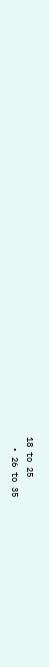18 to 25
  • 26 to 35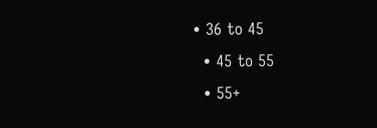• 36 to 45
  • 45 to 55
  • 55+